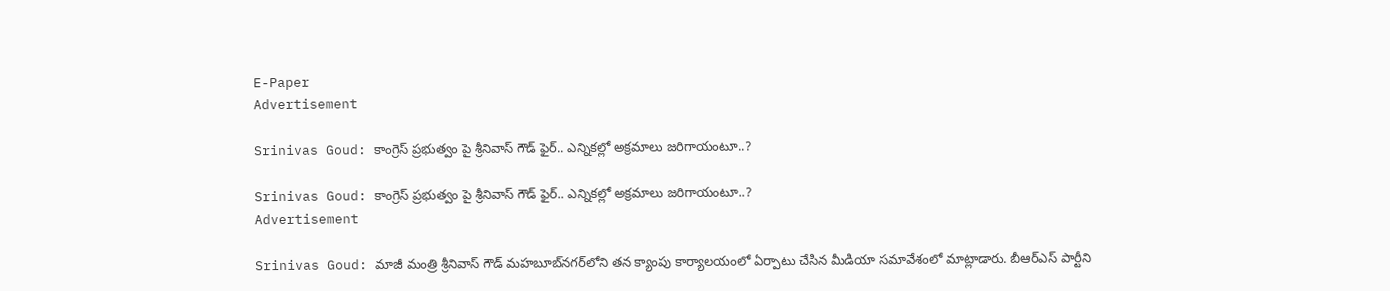E-Paper
Advertisement

Srinivas Goud: కాంగ్రెస్ ప్రభుత్వం పై శ్రీనివాస్ గౌడ్ ఫైర్.. ఎన్నికల్లో అక్రమాలు జరిగాయంటూ..?

Srinivas Goud: కాంగ్రెస్ ప్రభుత్వం పై శ్రీనివాస్ గౌడ్ ఫైర్.. ఎన్నికల్లో అక్రమాలు జరిగాయంటూ..?
Advertisement

Srinivas Goud: మాజీ మంత్రి శ్రీనివాస్ గౌడ్ మహబూబ్‌నగర్‌లోని తన క్యాంపు కార్యాలయంలో ఏర్పాటు చేసిన మీడియా సమావేశంలో మాట్లాడారు. బీఆర్ఎస్ పార్టీని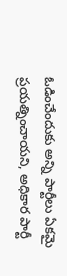ఓడించేందుకు అన్ని పార్టీలు ఏకమై ప్రయత్నించాయని, అధికార పార్టీ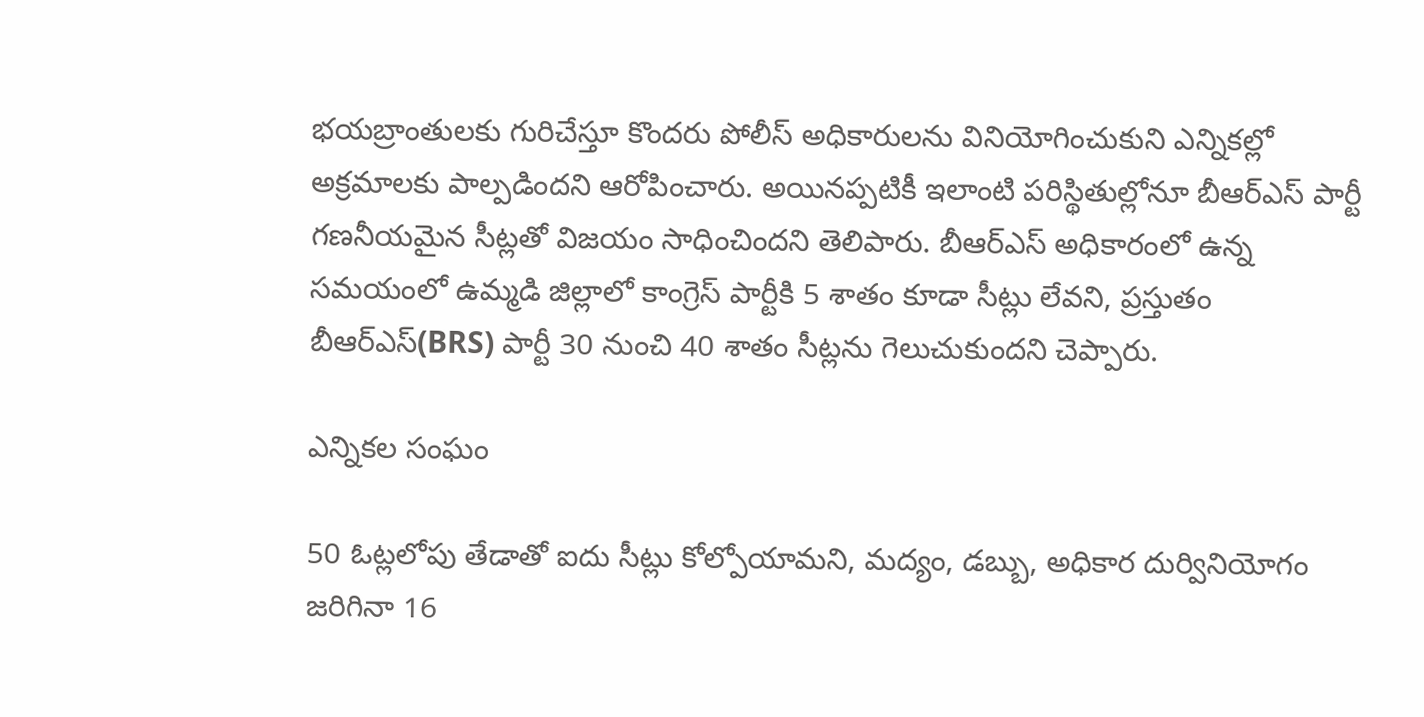భయబ్రాంతులకు గురిచేస్తూ కొందరు పోలీస్ అధికారులను వినియోగించుకుని ఎన్నికల్లో అక్రమాలకు పాల్పడిందని ఆరోపించారు. అయినప్పటికీ ఇలాంటి పరిస్థితుల్లోనూ బీఆర్ఎస్ పార్టీ గణనీయమైన సీట్లతో విజయం సాధించిందని తెలిపారు. బీఆర్ఎస్ అధికారంలో ఉన్న సమయంలో ఉమ్మడి జిల్లాలో కాంగ్రెస్ పార్టీకి 5 శాతం కూడా సీట్లు లేవని, ప్రస్తుతం బీఆర్ఎస్(BRS) పార్టీ 30 నుంచి 40 శాతం సీట్లను గెలుచుకుందని చెప్పారు.

ఎన్నికల సంఘం

50 ఓట్లలోపు తేడాతో ఐదు సీట్లు కోల్పోయామని, మద్యం, డబ్బు, అధికార దుర్వినియోగం జరిగినా 16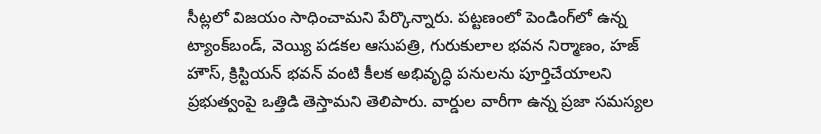సీట్లలో విజయం సాధించామని పేర్కొన్నారు. పట్టణంలో పెండింగ్‌లో ఉన్న ట్యాంక్‌బండ్, వెయ్యి పడకల ఆసుపత్రి, గురుకులాల భవన నిర్మాణం, హజ్ హౌస్, క్రిస్టియన్ భవన్ వంటి కీలక అభివృద్ధి పనులను పూర్తిచేయాలని ప్రభుత్వంపై ఒత్తిడి తెస్తామని తెలిపారు. వార్డుల వారీగా ఉన్న ప్రజా సమస్యల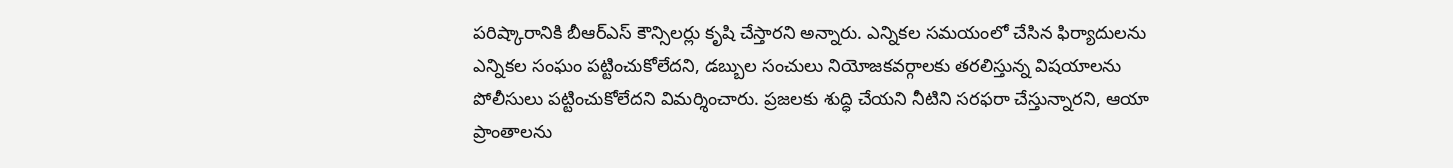పరిష్కారానికి బీఆర్ఎస్ కౌన్సిలర్లు కృషి చేస్తారని అన్నారు. ఎన్నికల సమయంలో చేసిన ఫిర్యాదులను ఎన్నికల సంఘం పట్టించుకోలేదని, డబ్బుల సంచులు నియోజకవర్గాలకు తరలిస్తున్న విషయాలను పోలీసులు పట్టించుకోలేదని విమర్శించారు. ప్రజలకు శుద్ధి చేయని నీటిని సరఫరా చేస్తున్నారని, ఆయా ప్రాంతాలను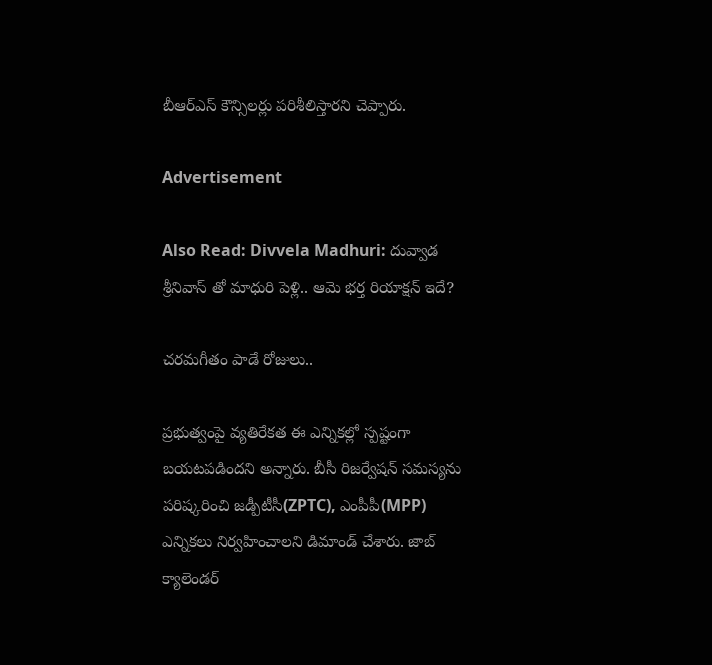బీఆర్ఎస్ కౌన్సిలర్లు పరిశీలిస్తారని చెప్పారు.

Advertisement

Also Read: Divvela Madhuri: దువ్వాడ శ్రీనివాస్ తో మాధురి పెళ్లి.. ఆమె భర్త రియాక్షన్ ఇదే?

చరమగీతం పాడే రోజులు..

ప్రభుత్వంపై వ్యతిరేకత ఈ ఎన్నికల్లో స్పష్టంగా బయటపడిందని అన్నారు. బీసీ రిజర్వేషన్ సమస్యను పరిష్కరించి జడ్పీటీసీ(ZPTC), ఎంపీపీ(MPP) ఎన్నికలు నిర్వహించాలని డిమాండ్ చేశారు. జాబ్ క్యాలెండర్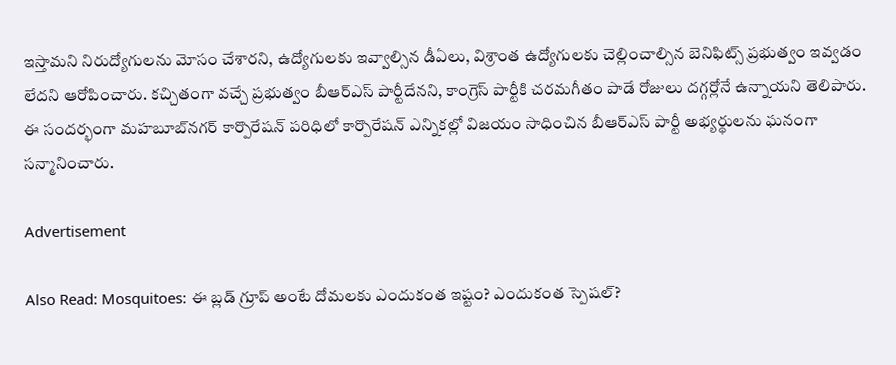ఇస్తామని నిరుద్యోగులను మోసం చేశారని, ఉద్యోగులకు ఇవ్వాల్సిన డీఏలు, విశ్రాంత ఉద్యోగులకు చెల్లించాల్సిన బెనిఫిట్స్ ప్రభుత్వం ఇవ్వడం లేదని ఆరోపించారు. కచ్చితంగా వచ్చే ప్రభుత్వం బీఆర్ఎస్ పార్టీదేనని, కాంగ్రెస్ పార్టీకి చరమగీతం పాడే రోజులు దగ్గర్లోనే ఉన్నాయని తెలిపారు.
ఈ సందర్భంగా మహబూబ్‌నగర్ కార్పొరేషన్ పరిధిలో కార్పొరేషన్ ఎన్నికల్లో విజయం సాధించిన బీఆర్ఎస్ పార్టీ అభ్యర్థులను ఘనంగా సన్మానించారు.

Advertisement

Also Read: Mosquitoes: ఈ బ్లడ్ గ్రూప్ అంటే దోమలకు ఎందుకంత ఇష్టం? ఎందుకంత స్పెషల్?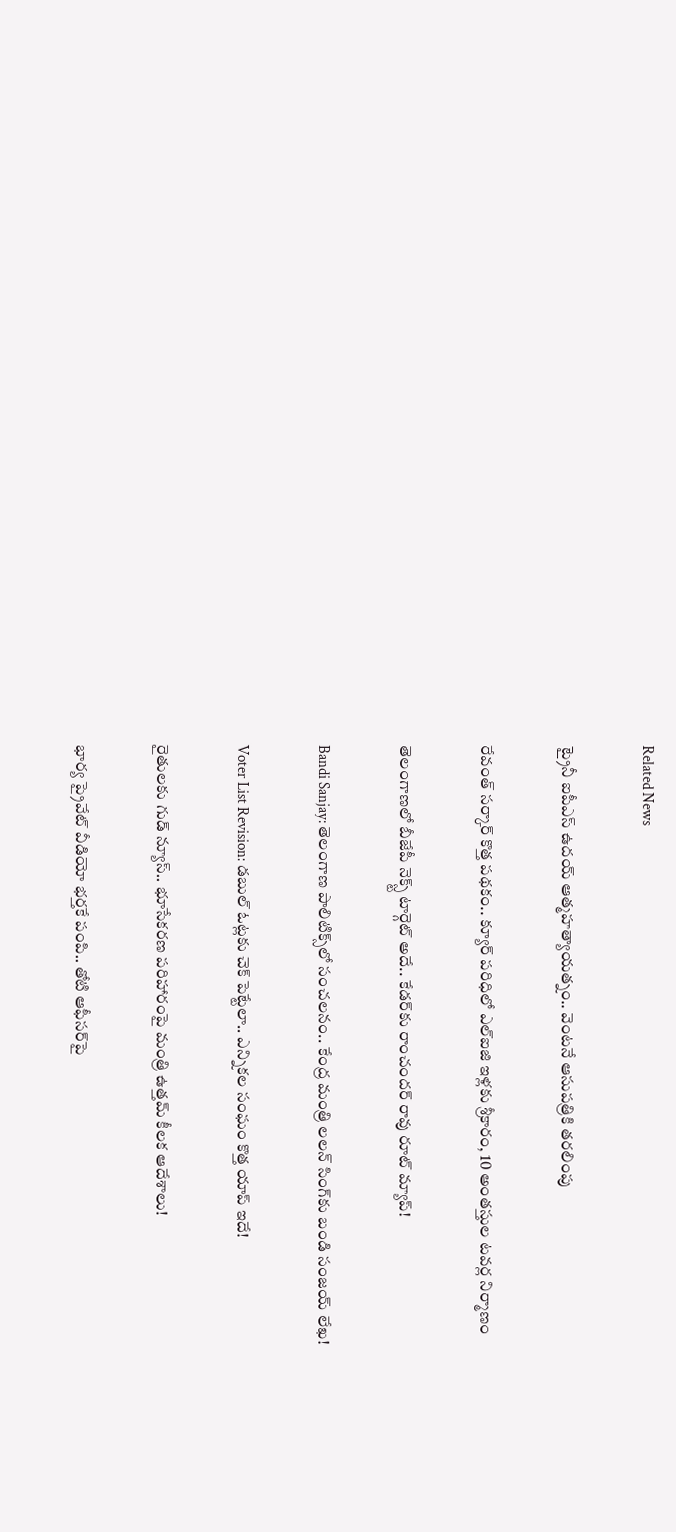Related News

ట్రైనీ ఐపీఎస్‌ ఉదయ్‌ ఆత్మహత్యాయత్నం.. వెంటనే ఆసుపత్రికి తరలింపు

రేవంత్ సర్కార్ కొత్త పథకం.. క్యూర్ పరిధిలో ఎల్ఐజి ఇళ్లకు శ్రీకారం, 10 అంతస్తుల టవర్ల నిర్మాణం

తెలంగాణలో బీజేపీ నెక్స్ట్ టార్గెట్ అదే.. కేడర్‌కు రాంచందర్ రావు రూట్ మ్యాప్!

Bandi Sanjay: తెలంగాణ పాలిటిక్స్‌లో సంచలనం.. కేంద్ర మంత్రి లలన్ సింగ్‌కు బండి సంజయ్ లేఖ!

Voter List Revision: డబుల్ ఓట్లకు చెక్ పెట్టేలా.. ఎన్నికల సంఘం కొత్త యాప్ ఇదే!

రైతులకు గుడ్ న్యూస్.. భూసేకరణ పరిహారంపై మంత్రి ఉత్తమ్ కీలక ఆదేశాలు!

భార్య ప్రైవేట్ వీడియో భర్తకే పంపి.. తోటి ఆఫీసర్‌పై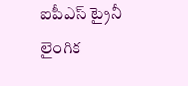ఐపీఎస్ ట్రైనీ లైంగిక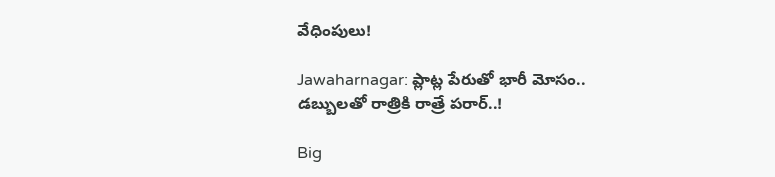వేధింపులు!

Jawaharnagar: ప్లాట్ల పేరుతో భారీ మోసం.. డబ్బులతో రాత్రికి రాత్రే పరార్..!

Big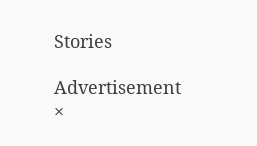Stories

Advertisement
×